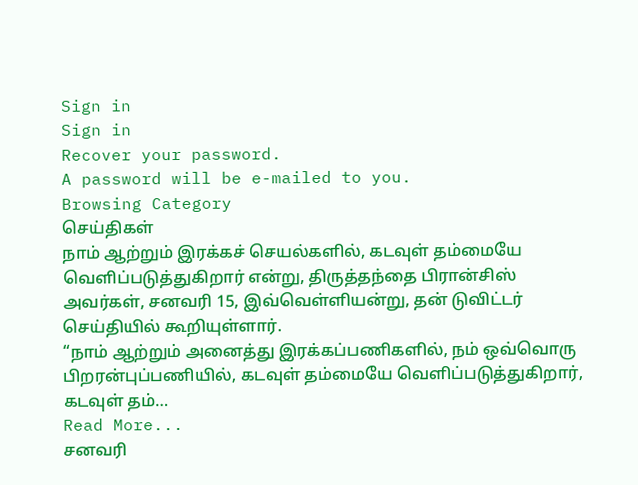Sign in
Sign in
Recover your password.
A password will be e-mailed to you.
Browsing Category
செய்திகள்
நாம் ஆற்றும் இரக்கச் செயல்களில், கடவுள் தம்மையே வெளிப்படுத்துகிறார் என்று, திருத்தந்தை பிரான்சிஸ் அவர்கள், சனவரி 15, இவ்வெள்ளியன்று, தன் டுவிட்டர் செய்தியில் கூறியுள்ளார்.
“நாம் ஆற்றும் அனைத்து இரக்கப்பணிகளில், நம் ஒவ்வொரு பிறரன்புப்பணியில், கடவுள் தம்மையே வெளிப்படுத்துகிறார், கடவுள் தம்…
Read More...
சனவரி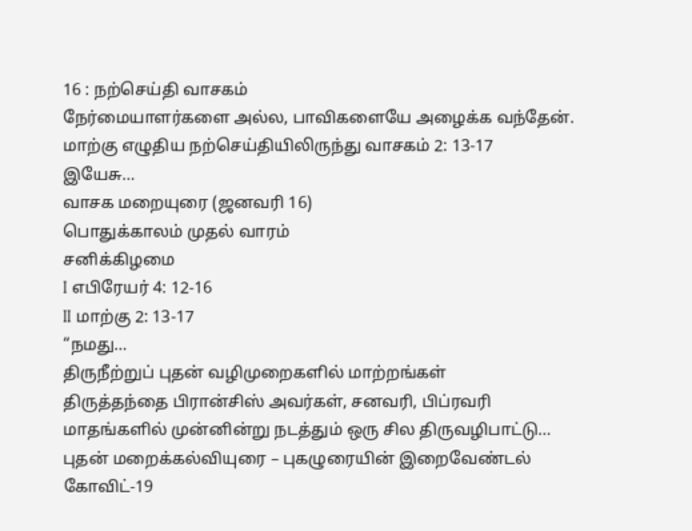16 : நற்செய்தி வாசகம்
நேர்மையாளர்களை அல்ல, பாவிகளையே அழைக்க வந்தேன்.
மாற்கு எழுதிய நற்செய்தியிலிருந்து வாசகம் 2: 13-17
இயேசு…
வாசக மறையுரை (ஜனவரி 16)
பொதுக்காலம் முதல் வாரம்
சனிக்கிழமை
I எபிரேயர் 4: 12-16
II மாற்கு 2: 13-17
“நமது…
திருநீற்றுப் புதன் வழிமுறைகளில் மாற்றங்கள்
திருத்தந்தை பிரான்சிஸ் அவர்கள், சனவரி, பிப்ரவரி மாதங்களில் முன்னின்று நடத்தும் ஒரு சில திருவழிபாட்டு…
புதன் மறைக்கல்வியுரை – புகழுரையின் இறைவேண்டல்
கோவிட்-19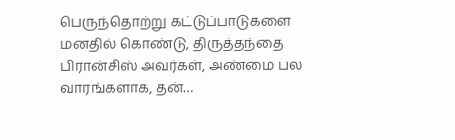பெருந்தொற்று கட்டுப்பாடுகளை மனதில் கொண்டு, திருத்தந்தை பிரான்சிஸ் அவர்கள், அண்மை பல வாரங்களாக, தன்…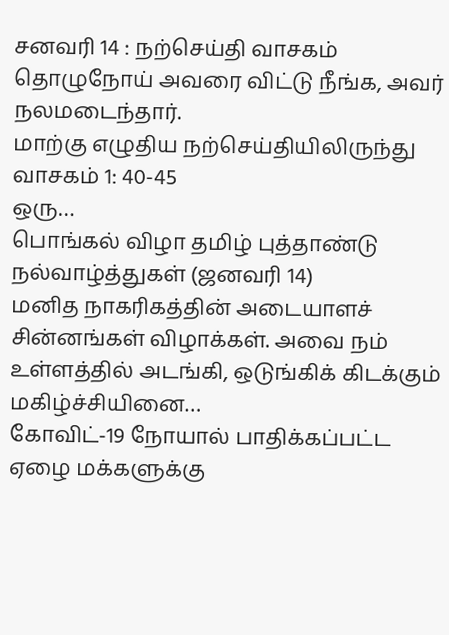சனவரி 14 : நற்செய்தி வாசகம்
தொழுநோய் அவரை விட்டு நீங்க, அவர் நலமடைந்தார்.
மாற்கு எழுதிய நற்செய்தியிலிருந்து வாசகம் 1: 40-45
ஒரு…
பொங்கல் விழா தமிழ் புத்தாண்டு நல்வாழ்த்துகள் (ஜனவரி 14)
மனித நாகரிகத்தின் அடையாளச் சின்னங்கள் விழாக்கள். அவை நம் உள்ளத்தில் அடங்கி, ஒடுங்கிக் கிடக்கும் மகிழ்ச்சியினை…
கோவிட்-19 நோயால் பாதிக்கப்பட்ட ஏழை மக்களுக்கு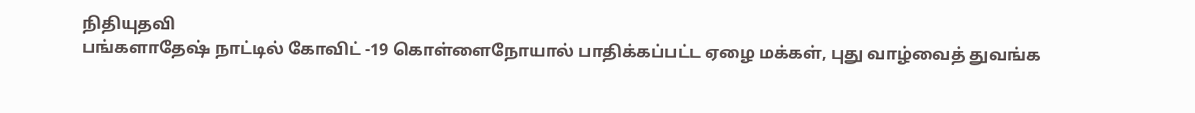நிதியுதவி
பங்களாதேஷ் நாட்டில் கோவிட் -19 கொள்ளைநோயால் பாதிக்கப்பட்ட ஏழை மக்கள், புது வாழ்வைத் துவங்க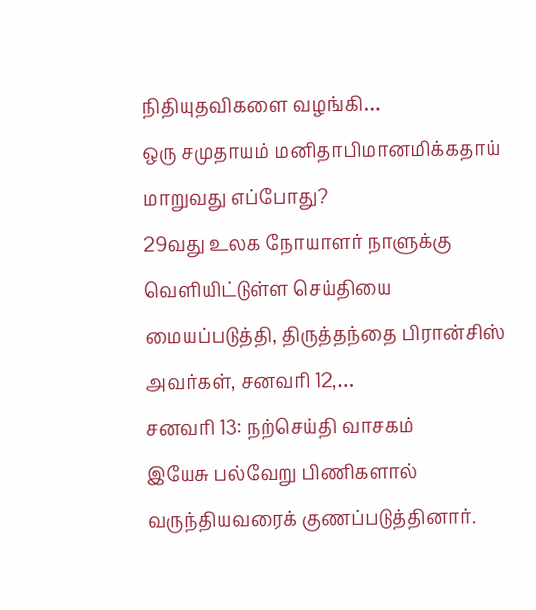நிதியுதவிகளை வழங்கி…
ஒரு சமுதாயம் மனிதாபிமானமிக்கதாய் மாறுவது எப்போது?
29வது உலக நோயாளர் நாளுக்கு வெளியிட்டுள்ள செய்தியை மையப்படுத்தி, திருத்தந்தை பிரான்சிஸ் அவர்கள், சனவரி 12,…
சனவரி 13: நற்செய்தி வாசகம்
இயேசு பல்வேறு பிணிகளால் வருந்தியவரைக் குணப்படுத்தினார்.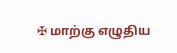✠ மாற்கு எழுதிய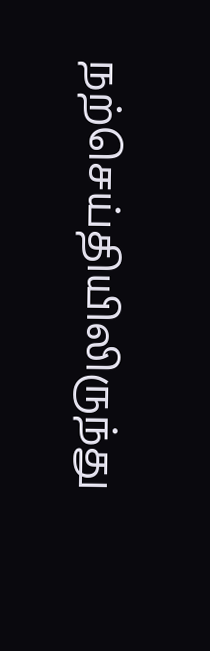நற்செய்தியிலிருந்து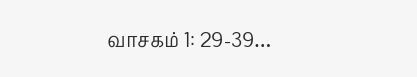வாசகம் 1: 29-39…